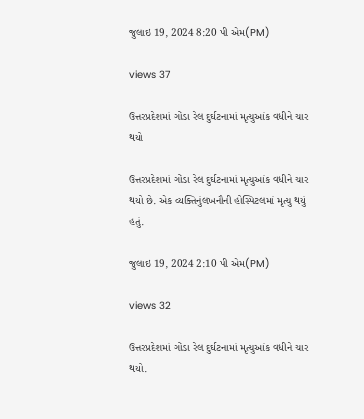જુલાઇ 19, 2024 8:20 પી એમ(PM)

views 37

ઉત્તરપ્રદેશમાં ગોંડા રેલ દુર્ઘટનામાં મૃત્યુઆંક વધીને ચાર થયો

ઉત્તરપ્રદેશમાં ગોંડા રેલ દુર્ઘટનામાં મૃત્યુઆંક વધીને ચાર થયો છે. એક વ્યક્તિનુંલખનૌની હોસ્પિટલમાં મૃત્યુ થયું હતું.

જુલાઇ 19, 2024 2:10 પી એમ(PM)

views 32

ઉત્તરપ્રદેશમાં ગોંડા રેલ દુર્ઘટનામાં મૃત્યુઆંક વધીને ચાર થયો.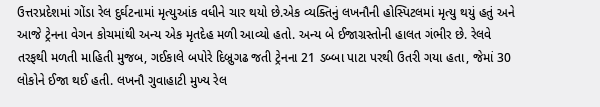ઉત્તરપ્રદેશમાં ગોંડા રેલ દુર્ઘટનામાં મૃત્યુઆંક વધીને ચાર થયો છે.એક વ્યક્તિનું લખનૌની હોસ્પિટલમાં મૃત્યુ થયું હતું અને આજે ટ્રેનના વેગન કોચમાંથી અન્ય એક મૃતદેહ મળી આવ્યો હતો. અન્ય બે ઈજાગ્રસ્તોની હાલત ગંભીર છે. રેલવે તરફથી મળતી માહિતી મુજબ, ગઈકાલે બપોરે દિબ્રુગઢ જતી ટ્રેનના 21 ડબ્બા પાટા પરથી ઉતરી ગયા હતા, જેમાં 30 લોકોને ઈજા થઈ હતી. લખનૌ ગુવાહાટી મુખ્ય રેલ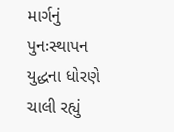માર્ગનું પુનઃસ્થાપન યુદ્ધના ધોરણે ચાલી રહ્યું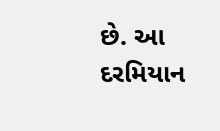છે. આ દરમિયાન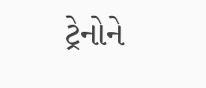ટ્રેનોને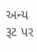અન્ય રૂટ પર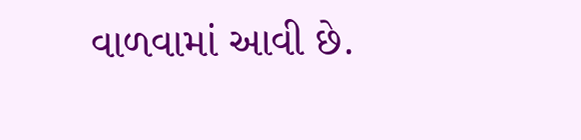વાળવામાં આવી છે.